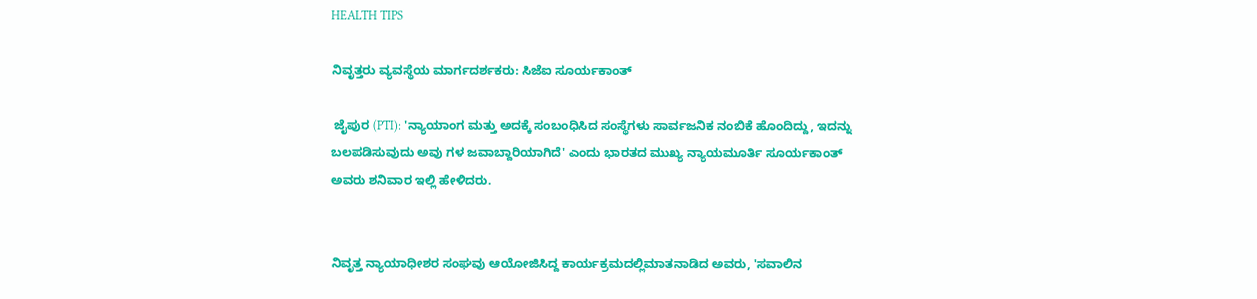HEALTH TIPS

ನಿವೃತ್ತರು ವ್ಯವಸ್ಥೆಯ ಮಾರ್ಗದರ್ಶಕರು: ಸಿಜೆಐ ಸೂರ್ಯಕಾಂತ್‌

 ಜೈಪುರ (PTI): 'ನ್ಯಾಯಾಂಗ ಮತ್ತು ಅದಕ್ಕೆ ಸಂಬಂಧಿಸಿದ ಸಂಸ್ಥೆಗಳು ಸಾರ್ವಜನಿಕ ನಂಬಿಕೆ ಹೊಂದಿದ್ದು, ಇದನ್ನು ಬಲಪಡಿಸುವುದು ಅವು ಗಳ ಜವಾಬ್ದಾರಿಯಾಗಿದೆ' ಎಂದು ಭಾರತದ ಮುಖ್ಯ ನ್ಯಾಯಮೂರ್ತಿ ಸೂರ್ಯಕಾಂತ್‌ ಅವರು ಶನಿವಾರ ಇಲ್ಲಿ ಹೇಳಿದರು.


ನಿವೃತ್ತ ನ್ಯಾಯಾಧೀಶರ ಸಂಘವು ಆಯೋಜಿಸಿದ್ದ ಕಾರ್ಯಕ್ರಮದಲ್ಲಿಮಾತನಾಡಿದ ಅವರು, 'ಸವಾಲಿನ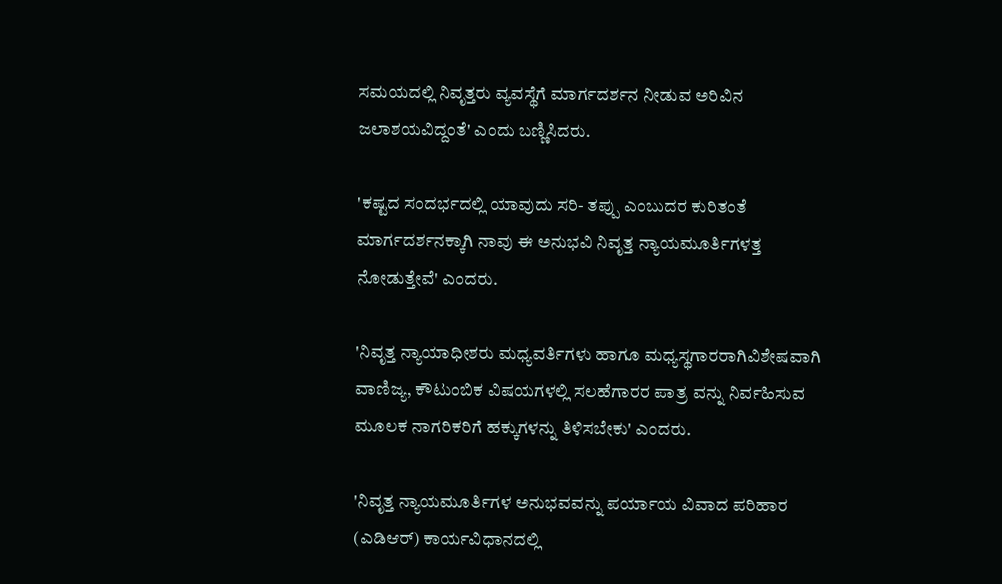ಸಮಯದಲ್ಲಿ ನಿವೃತ್ತರು ವ್ಯವಸ್ಥೆಗೆ ಮಾರ್ಗದರ್ಶನ ನೀಡುವ ಅರಿವಿನ ಜಲಾಶಯವಿದ್ದಂತೆ' ಎಂದು ಬಣ್ಣಿಸಿದರು.

'ಕಷ್ಟದ ಸಂದರ್ಭದಲ್ಲಿ ಯಾವುದು ಸರಿ- ತಪ್ಪು ಎಂಬುದರ ಕುರಿತಂತೆ ಮಾರ್ಗದರ್ಶನಕ್ಕಾಗಿ ನಾವು ಈ ಅನುಭವಿ ನಿವೃತ್ತ ನ್ಯಾಯಮೂರ್ತಿಗಳತ್ತ ನೋಡುತ್ತೇವೆ' ಎಂದರು.

'ನಿವೃತ್ತ ನ್ಯಾಯಾಧೀಶರು ಮಧ್ಯವರ್ತಿಗಳು ಹಾಗೂ ಮಧ್ಯಸ್ಥಗಾರರಾಗಿವಿಶೇಷವಾಗಿ ವಾಣಿಜ್ಯ, ಕೌಟುಂಬಿಕ ವಿಷಯಗಳಲ್ಲಿ ಸಲಹೆಗಾರರ ಪಾತ್ರ ವನ್ನು ನಿರ್ವಹಿಸುವ ಮೂಲಕ ನಾಗರಿಕರಿಗೆ ಹಕ್ಕುಗಳನ್ನು ತಿಳಿಸಬೇಕು' ಎಂದರು.

'ನಿವೃತ್ತ ನ್ಯಾಯಮೂರ್ತಿಗಳ ಅನುಭವವನ್ನು ಪರ್ಯಾಯ ವಿವಾದ ಪರಿಹಾರ (ಎಡಿಆರ್‌) ಕಾರ್ಯವಿಧಾನದಲ್ಲಿ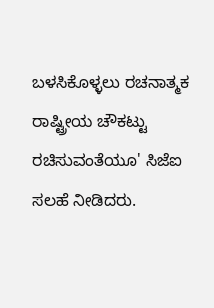ಬಳಸಿಕೊಳ್ಳಲು ರಚನಾತ್ಮಕ ರಾಷ್ಟ್ರೀಯ ಚೌಕಟ್ಟು ರಚಿಸುವಂತೆಯೂ' ಸಿಜೆಐ ಸಲಹೆ ನೀಡಿದರು.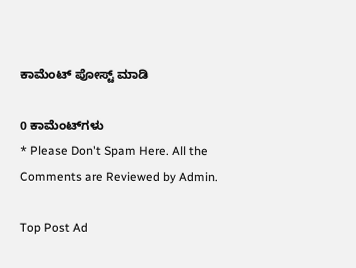ಕಾಮೆಂಟ್‌‌ ಪೋಸ್ಟ್‌ ಮಾಡಿ

0 ಕಾಮೆಂಟ್‌ಗಳು
* Please Don't Spam Here. All the Comments are Reviewed by Admin.

Top Post Ad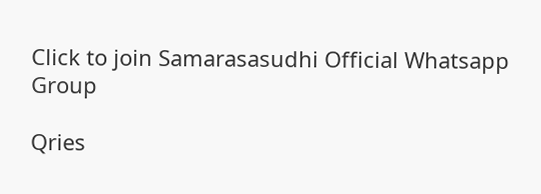Click to join Samarasasudhi Official Whatsapp Group

Qries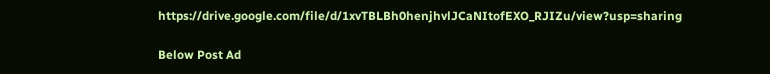https://drive.google.com/file/d/1xvTBLBh0henjhvlJCaNItofEXO_RJIZu/view?usp=sharing

Below Post Ad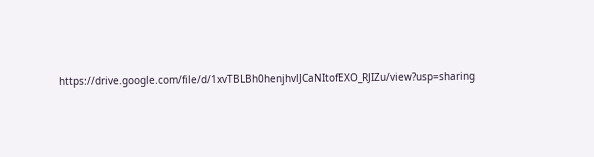https://drive.google.com/file/d/1xvTBLBh0henjhvlJCaNItofEXO_RJIZu/view?usp=sharing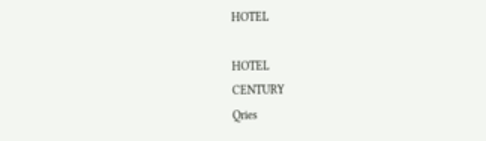HOTEL

HOTEL
CENTURY
Qries